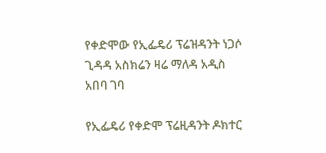የቀድሞው የኢፌዴሪ ፕሬዝዳንት ነጋሶ ጊዳዳ አስክሬን ዛሬ ማለዳ አዲስ አበባ ገባ

የኢፌዴሪ የቀድሞ ፕሬዚዳንት ዶክተር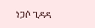ነጋሶ ጊዳዳ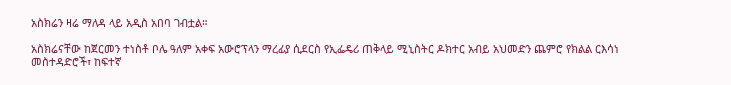አስክሬን ዛሬ ማለዳ ላይ አዲስ አበባ ገብቷል።

አስክሬናቸው ከጀርመን ተነስቶ ቦሌ ዓለም አቀፍ አውሮፕላን ማረፊያ ሲደርስ የኢፌዴሪ ጠቅላይ ሚኒስትር ዶክተር አብይ አህመድን ጨምሮ የክልል ርእሳነ መስተዳድሮች፣ ከፍተኛ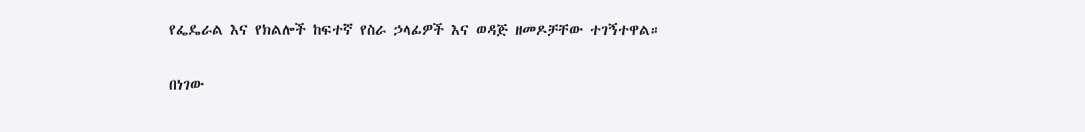የፌዴራል እና የክልሎች ከፍተኛ የስራ ኃላፊዎች እና ወዳጅ ዘመዶቻቸው ተገኝተዋል።

በነገው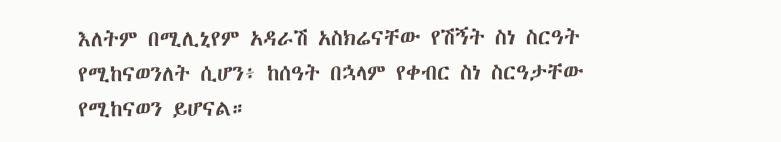እለትም በሚሊኒየም አዳራሽ አስክሬናቸው የሽኝት ስነ ስርዓት የሚከናወንለት ሲሆን፥ ከሰዓት በኋላም የቀብር ስነ ስርዓታቸው የሚከናወን ይሆናል።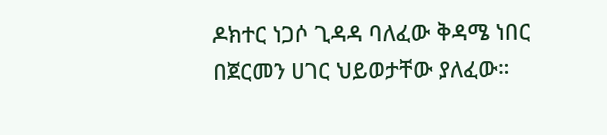ዶክተር ነጋሶ ጊዳዳ ባለፈው ቅዳሜ ነበር በጀርመን ሀገር ህይወታቸው ያለፈው።